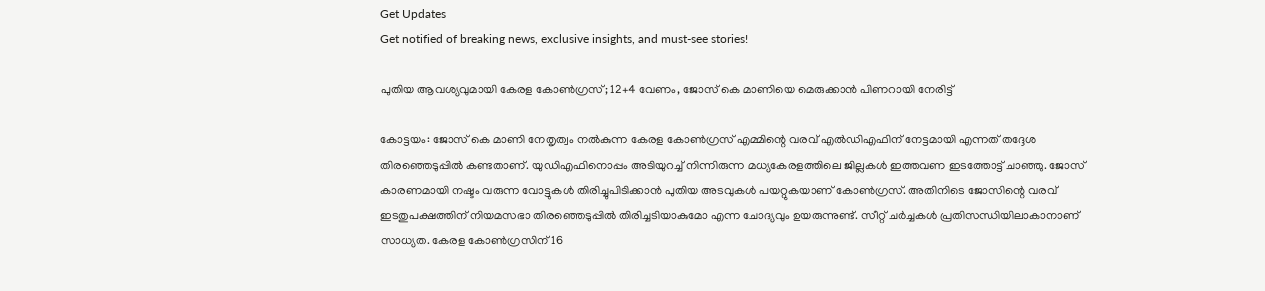Get Updates
Get notified of breaking news, exclusive insights, and must-see stories!

പുതിയ ആവശ്യവുമായി കേരള കോണ്‍ഗ്രസ്; 12+4 വേണം, ജോസ് കെ മാണിയെ മെരുക്കാന്‍ പിണറായി നേരിട്ട്

കോട്ടയം: ജോസ് കെ മാണി നേതൃത്വം നല്‍കുന്ന കേരള കോണ്‍ഗ്രസ് എമ്മിന്റെ വരവ് എല്‍ഡിഎഫിന് നേട്ടമായി എന്നത് തദ്ദേശ തിരഞ്ഞെടുപ്പില്‍ കണ്ടതാണ്. യുഡിഎഫിനൊപ്പം അടിയുറച്ച് നിന്നിരുന്ന മധ്യകേരളത്തിലെ ജില്ലകള്‍ ഇത്തവണ ഇടത്തോട്ട് ചാഞ്ഞു. ജോസ് കാരണമായി നഷ്ടം വരുന്ന വോട്ടുകള്‍ തിരിച്ചുപിടിക്കാന്‍ പുതിയ അടവുകള്‍ പയറ്റുകയാണ് കോണ്‍ഗ്രസ്. അതിനിടെ ജോസിന്റെ വരവ് ഇടതുപക്ഷത്തിന് നിയമസഭാ തിരഞ്ഞെടുപ്പില്‍ തിരിച്ചടിയാകുമോ എന്ന ചോദ്യവും ഉയരുന്നുണ്ട്. സീറ്റ് ചര്‍ച്ചകള്‍ പ്രതിസന്ധിയിലാകാനാണ് സാധ്യത. കേരള കോണ്‍ഗ്രസിന് 16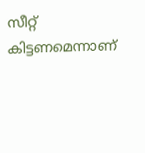സീറ്റ് കിട്ടണമെന്നാണ്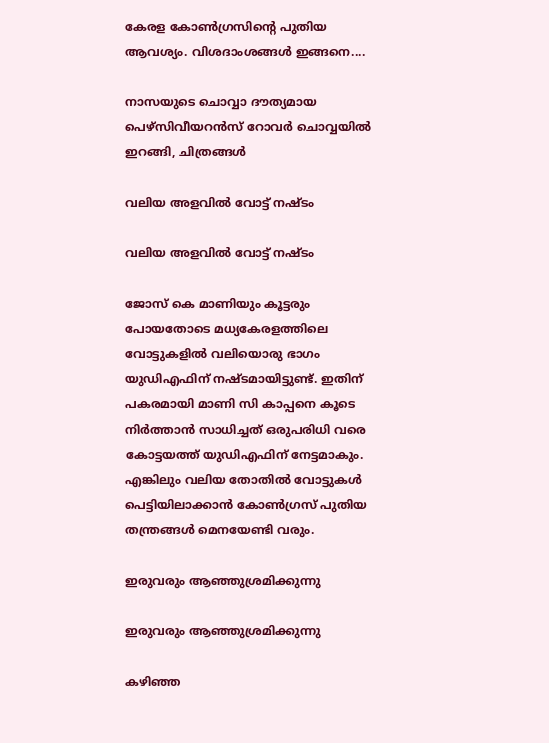കേരള കോണ്‍ഗ്രസിന്റെ പുതിയ ആവശ്യം. വിശദാംശങ്ങള്‍ ഇങ്ങനെ....

നാസയുടെ ചൊവ്വാ ദൗത്യമായ പെഴ്‌സിവീയറന്‍സ് റോവര്‍ ചൊവ്വയില്‍ ഇറങ്ങി, ചിത്രങ്ങള്‍

വലിയ അളവില്‍ വോട്ട് നഷ്ടം

വലിയ അളവില്‍ വോട്ട് നഷ്ടം

ജോസ് കെ മാണിയും കൂട്ടരും പോയതോടെ മധ്യകേരളത്തിലെ വോട്ടുകളില്‍ വലിയൊരു ഭാഗം യുഡിഎഫിന് നഷ്ടമായിട്ടുണ്ട്. ഇതിന് പകരമായി മാണി സി കാപ്പനെ കൂടെ നിര്‍ത്താന്‍ സാധിച്ചത് ഒരുപരിധി വരെ കോട്ടയത്ത് യുഡിഎഫിന് നേട്ടമാകും. എങ്കിലും വലിയ തോതില്‍ വോട്ടുകള്‍ പെട്ടിയിലാക്കാന്‍ കോണ്‍ഗ്രസ് പുതിയ തന്ത്രങ്ങള്‍ മെനയേണ്ടി വരും.

ഇരുവരും ആഞ്ഞുശ്രമിക്കുന്നു

ഇരുവരും ആഞ്ഞുശ്രമിക്കുന്നു

കഴിഞ്ഞ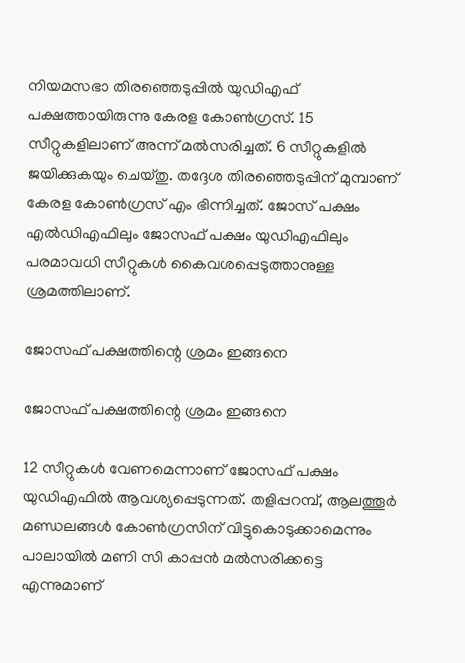നിയമസഭാ തിരഞ്ഞെടുപ്പില്‍ യുഡിഎഫ് പക്ഷത്തായിരുന്നു കേരള കോണ്‍ഗ്രസ്. 15 സീറ്റുകളിലാണ് അന്ന് മല്‍സരിച്ചത്. 6 സീറ്റുകളില്‍ ജയിക്കുകയും ചെയ്തു. തദ്ദേശ തിരഞ്ഞെടുപ്പിന് മുമ്പാണ് കേരള കോണ്‍ഗ്രസ് എം ഭിന്നിച്ചത്. ജോസ് പക്ഷം എല്‍ഡിഎഫിലും ജോസഫ് പക്ഷം യുഡിഎഫിലും പരമാവധി സീറ്റുകള്‍ കൈവശപ്പെടുത്താനുള്ള ശ്രമത്തിലാണ്.

ജോസഫ് പക്ഷത്തിന്റെ ശ്രമം ഇങ്ങനെ

ജോസഫ് പക്ഷത്തിന്റെ ശ്രമം ഇങ്ങനെ

12 സീറ്റുകള്‍ വേണമെന്നാണ് ജോസഫ് പക്ഷം യുഡിഎഫില്‍ ആവശ്യപ്പെടുന്നത്. തളിപ്പറമ്പ്, ആലത്തൂര്‍ മണ്ഡലങ്ങള്‍ കോണ്‍ഗ്രസിന് വിട്ടുകൊടുക്കാമെന്നും പാലായില്‍ മണി സി കാപ്പന്‍ മല്‍സരിക്കട്ടെ എന്നുമാണ്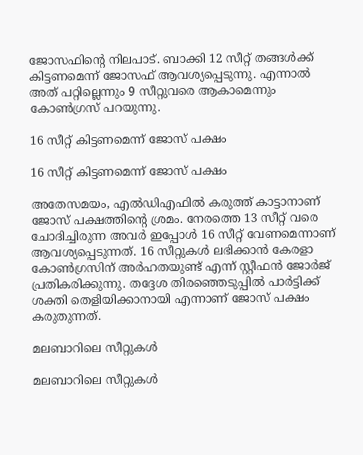ജോസഫിന്റെ നിലപാട്. ബാക്കി 12 സീറ്റ് തങ്ങള്‍ക്ക് കിട്ടണമെന്ന് ജോസഫ് ആവശ്യപ്പെടുന്നു. എന്നാല്‍ അത് പറ്റില്ലെന്നും 9 സീറ്റുവരെ ആകാമെന്നും കോണ്‍ഗ്രസ് പറയുന്നു.

16 സീറ്റ് കിട്ടണമെന്ന് ജോസ് പക്ഷം

16 സീറ്റ് കിട്ടണമെന്ന് ജോസ് പക്ഷം

അതേസമയം, എല്‍ഡിഎഫില്‍ കരുത്ത് കാട്ടാനാണ് ജോസ് പക്ഷത്തിന്റെ ശ്രമം. നേരത്തെ 13 സീറ്റ് വരെ ചോദിച്ചിരുന്ന അവര്‍ ഇപ്പോള്‍ 16 സീറ്റ് വേണമെന്നാണ് ആവശ്യപ്പെടുന്നത്. 16 സീറ്റുകള്‍ ലഭിക്കാന്‍ കേരളാ കോണ്‍ഗ്രസിന് അര്‍ഹതയുണ്ട് എന്ന് സ്റ്റീഫന്‍ ജോര്‍ജ് പ്രതികരിക്കുന്നു. തദ്ദേശ തിരഞ്ഞെടുപ്പില്‍ പാര്‍ട്ടിക്ക് ശക്തി തെളിയിക്കാനായി എന്നാണ് ജോസ് പക്ഷം കരുതുന്നത്.

മലബാറിലെ സീറ്റുകള്‍

മലബാറിലെ സീറ്റുകള്‍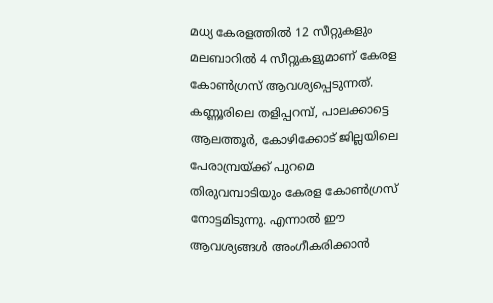മധ്യ കേരളത്തില്‍ 12 സീറ്റുകളും മലബാറില്‍ 4 സീറ്റുകളുമാണ് കേരള കോണ്‍ഗ്രസ് ആവശ്യപ്പെടുന്നത്. കണ്ണൂരിലെ തളിപ്പറമ്പ്, പാലക്കാട്ടെ ആലത്തൂര്‍, കോഴിക്കോട് ജില്ലയിലെ പേരാമ്പ്രയ്ക്ക് പുറമെ തിരുവമ്പാടിയും കേരള കോണ്‍ഗ്രസ് നോട്ടമിടുന്നു. എന്നാല്‍ ഈ ആവശ്യങ്ങള്‍ അംഗീകരിക്കാന്‍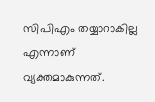സിപിഎം തയ്യാറാകില്ല എന്നാണ് വ്യക്തമാകുന്നത്.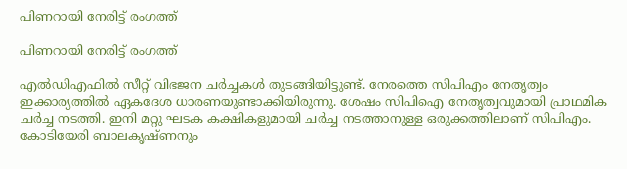പിണറായി നേരിട്ട് രംഗത്ത്

പിണറായി നേരിട്ട് രംഗത്ത്

എല്‍ഡിഎഫില്‍ സീറ്റ് വിഭജന ചര്‍ച്ചകള്‍ തുടങ്ങിയിട്ടുണ്ട്. നേരത്തെ സിപിഎം നേതൃത്വം ഇക്കാര്യത്തില്‍ ഏകദേശ ധാരണയുണ്ടാക്കിയിരുന്നു. ശേഷം സിപിഐ നേതൃത്വവുമായി പ്രാഥമിക ചര്‍ച്ച നടത്തി. ഇനി മറ്റു ഘടക കക്ഷികളുമായി ചര്‍ച്ച നടത്താനുള്ള ഒരുക്കത്തിലാണ് സിപിഎം. കോടിയേരി ബാലകൃഷ്ണനും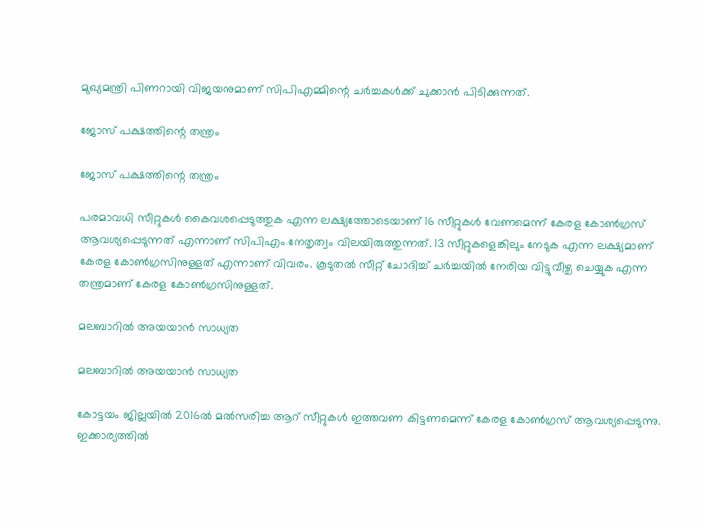മുഖ്യമന്ത്രി പിണറായി വിജയനുമാണ് സിപിഎമ്മിന്റെ ചര്‍ച്ചകള്‍ക്ക് ചുക്കാന്‍ പിടിക്കുന്നത്.

ജോസ് പക്ഷത്തിന്റെ തന്ത്രം

ജോസ് പക്ഷത്തിന്റെ തന്ത്രം

പരമാവധി സീറ്റുകള്‍ കൈവശപ്പെടുത്തുക എന്ന ലക്ഷ്യത്തോടെയാണ് 16 സീറ്റുകള്‍ വേണമെന്ന് കേരള കോണ്‍ഗ്രസ് ആവശ്യപ്പെടുന്നത് എന്നാണ് സിപിഎം നേതൃത്വം വിലയിരുത്തുന്നത്. 13 സീറ്റുകളെങ്കിലും നേടുക എന്ന ലക്ഷ്യമാണ് കേരള കോണ്‍ഗ്രസിനുള്ളത് എന്നാണ് വിവരം. കൂടുതല്‍ സീറ്റ് ചോദിച്ച് ചര്‍ച്ചയില്‍ നേരിയ വിട്ടുവീഴ്ച ചെയ്യുക എന്ന തന്ത്രമാണ് കേരള കോണ്‍ഗ്രസിനുള്ളത്.

മലബാറില്‍ അയയാന്‍ സാധ്യത

മലബാറില്‍ അയയാന്‍ സാധ്യത

കോട്ടയം ജില്ലയില്‍ 2016ല്‍ മല്‍സരിച്ച ആറ് സീറ്റുകള്‍ ഇത്തവണ കിട്ടണമെന്ന് കേരള കോണ്‍ഗ്രസ് ആവശ്യപ്പെടുന്നു. ഇക്കാര്യത്തില്‍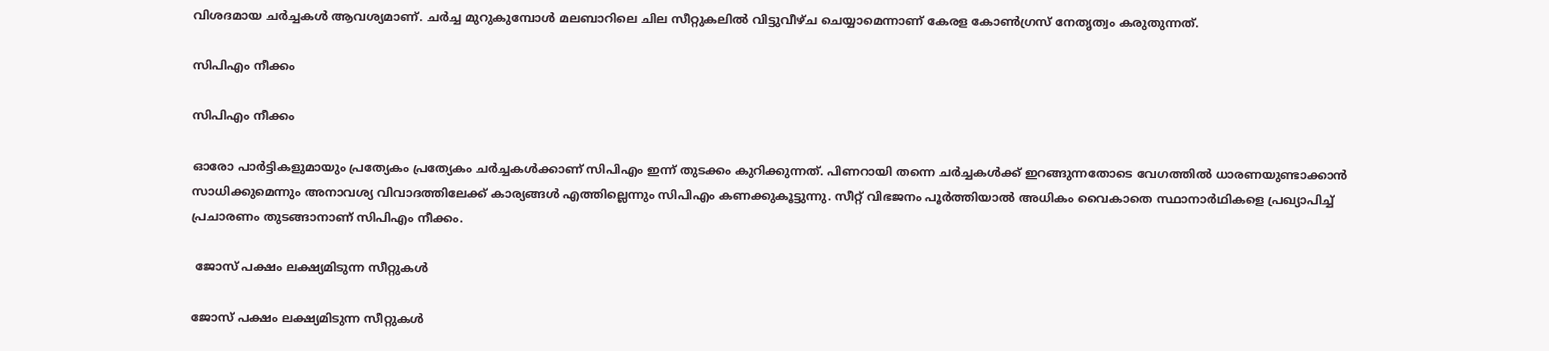വിശദമായ ചര്‍ച്ചകള്‍ ആവശ്യമാണ്. ചര്‍ച്ച മുറുകുമ്പോള്‍ മലബാറിലെ ചില സീറ്റുകലില്‍ വിട്ടുവീഴ്ച ചെയ്യാമെന്നാണ് കേരള കോണ്‍ഗ്രസ് നേതൃത്വം കരുതുന്നത്.

സിപിഎം നീക്കം

സിപിഎം നീക്കം

ഓരോ പാര്‍ട്ടികളുമായും പ്രത്യേകം പ്രത്യേകം ചര്‍ച്ചകള്‍ക്കാണ് സിപിഎം ഇന്ന് തുടക്കം കുറിക്കുന്നത്. പിണറായി തന്നെ ചര്‍ച്ചകള്‍ക്ക് ഇറങ്ങുന്നതോടെ വേഗത്തില്‍ ധാരണയുണ്ടാക്കാന്‍ സാധിക്കുമെന്നും അനാവശ്യ വിവാദത്തിലേക്ക് കാര്യങ്ങള്‍ എത്തില്ലെന്നും സിപിഎം കണക്കുകൂട്ടുന്നു. സീറ്റ് വിഭജനം പൂര്‍ത്തിയാല്‍ അധികം വൈകാതെ സ്ഥാനാര്‍ഥികളെ പ്രഖ്യാപിച്ച് പ്രചാരണം തുടങ്ങാനാണ് സിപിഎം നീക്കം.

 ജോസ് പക്ഷം ലക്ഷ്യമിടുന്ന സീറ്റുകള്‍

ജോസ് പക്ഷം ലക്ഷ്യമിടുന്ന സീറ്റുകള്‍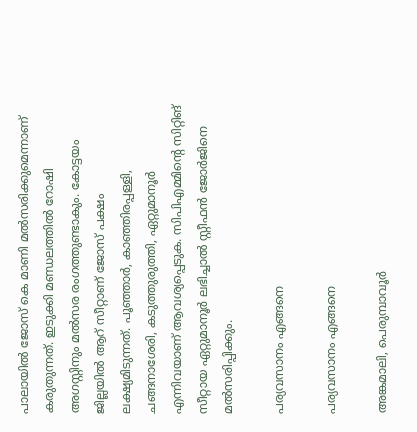പാലായില്‍ ജോസ് കെ മാണി മല്‍സരിക്കുമെന്നാണ് കരുതുന്നത്. ഇടുക്കി മണ്ഡലത്തില്‍ റോഷി അഗസ്റ്റിനും മല്‍സര രംഗത്തുണ്ടാകും. കോട്ടയം ജില്ലയില്‍ ആറ് സീറ്റാണ് ജോസ് പക്ഷം ലക്ഷ്യമിടുന്നത്. പൂഞ്ഞാര്‍, കാഞ്ഞിരപ്പള്ളി, ചങ്ങനാശേരി, കടുത്തുരുത്തി, ഏറ്റുമാനൂര്‍ എന്നിവയാണ് ആവശ്യപ്പെടുക. സിപിഎമ്മിന്റെ സിറ്റിങ് സീറ്റായ ഏറ്റുമാനൂര്‍ ലഭിച്ചാല്‍ സ്റ്റീഫന്‍ ജോര്‍ജിനെ മല്‍സരിപ്പിക്കും.

പര്യവസാനം എങ്ങനെ

പര്യവസാനം എങ്ങനെ

അങ്കമാലി, പെരുമ്പാവൂര്‍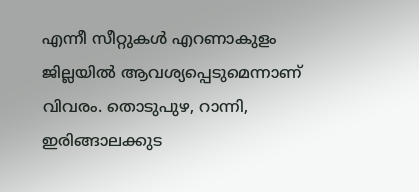എന്നീ സീറ്റുകള്‍ എറണാകുളം ജില്ലയില്‍ ആവശ്യപ്പെടുമെന്നാണ് വിവരം. തൊടുപുഴ, റാന്നി, ഇരിങ്ങാലക്കുട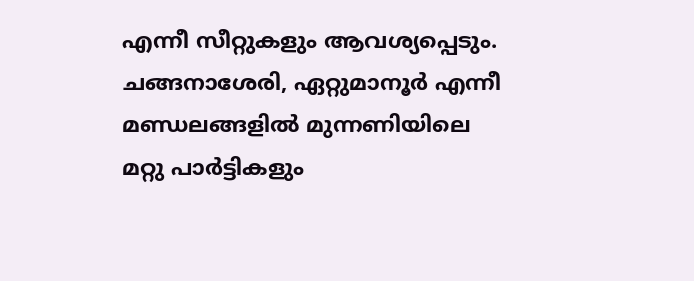എന്നീ സീറ്റുകളും ആവശ്യപ്പെടും. ചങ്ങനാശേരി, ഏറ്റുമാനൂര്‍ എന്നീ മണ്ഡലങ്ങളില്‍ മുന്നണിയിലെ മറ്റു പാര്‍ട്ടികളും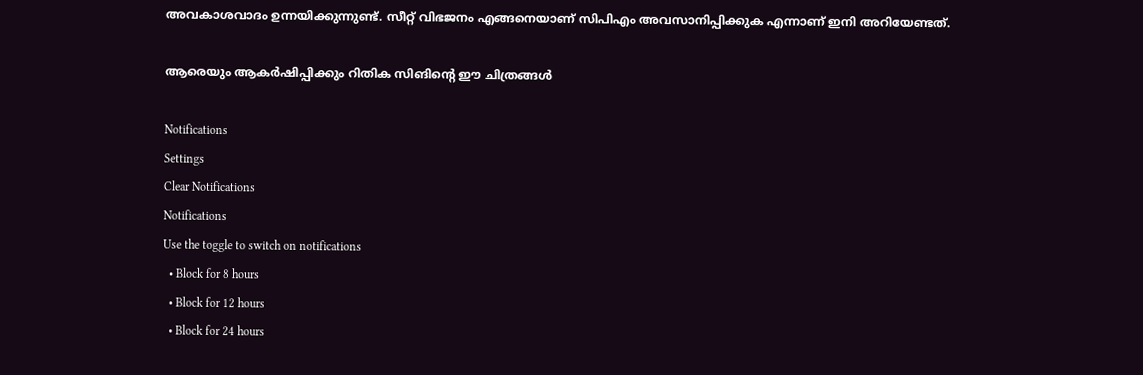അവകാശവാദം ഉന്നയിക്കുന്നുണ്ട്. സീറ്റ് വിഭജനം എങ്ങനെയാണ് സിപിഎം അവസാനിപ്പിക്കുക എന്നാണ് ഇനി അറിയേണ്ടത്.

ആരെയും ആകര്‍ഷിപ്പിക്കും റിതിക സിങിന്റെ ഈ ചിത്രങ്ങള്‍

Notifications
Settings
Clear Notifications
Notifications
Use the toggle to switch on notifications
  • Block for 8 hours
  • Block for 12 hours
  • Block for 24 hours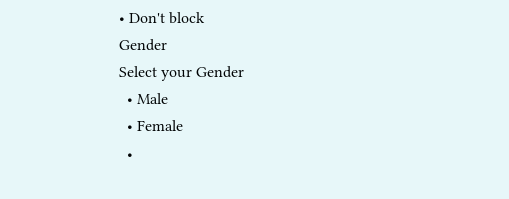• Don't block
Gender
Select your Gender
  • Male
  • Female
  •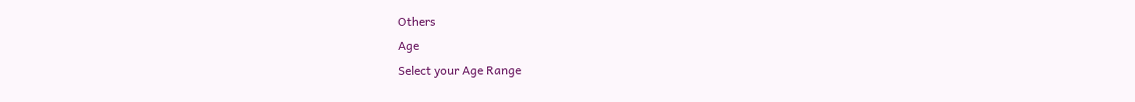Others
Age
Select your Age Range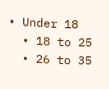• Under 18
  • 18 to 25
  • 26 to 35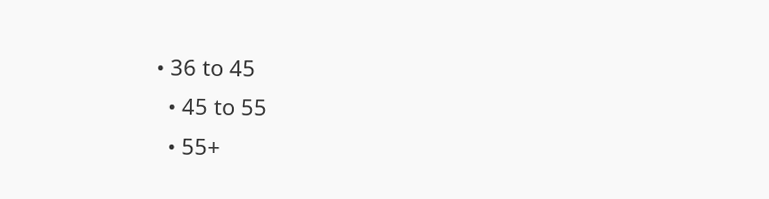• 36 to 45
  • 45 to 55
  • 55+